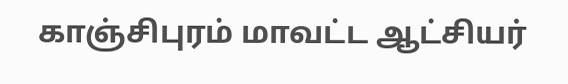காஞ்சிபுரம் மாவட்ட ஆட்சியர்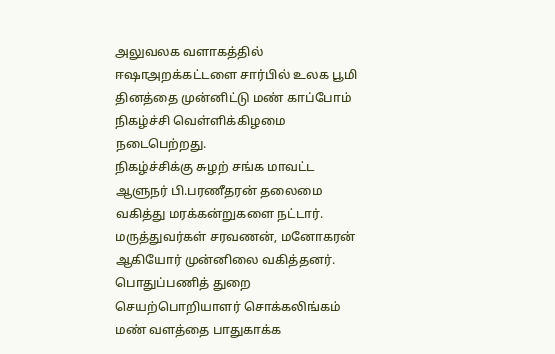அலுவலக வளாகத்தில் ஈஷாஅறக்கட்டளை சார்பில் உலக பூமி தினத்தை முன்னிட்டு மண் காப்போம் நிகழ்ச்சி வெள்ளிக்கிழமை நடைபெற்றது.
நிகழ்ச்சிக்கு சுழற் சங்க மாவட்ட ஆளுநர் பி.பரணீதரன் தலைமை வகித்து மரக்கன்றுகளை நட்டார். மருத்துவர்கள் சரவணன், மனோகரன் ஆகியோர் முன்னிலை வகித்தனர். பொதுப்பணித் துறை செயற்பொறியாளர் சொக்கலிங்கம் மண் வளத்தை பாதுகாக்க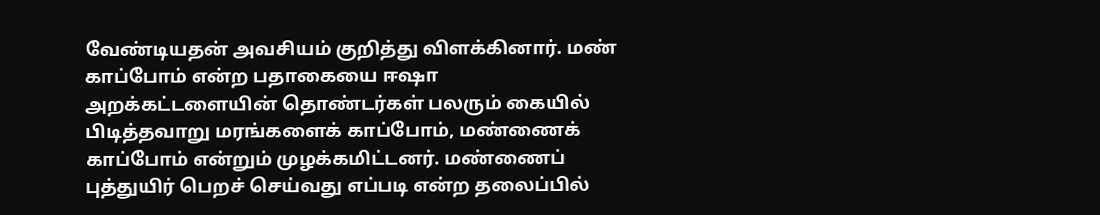வேண்டியதன் அவசியம் குறித்து விளக்கினார். மண் காப்போம் என்ற பதாகையை ஈஷா அறக்கட்டளையின் தொண்டர்கள் பலரும் கையில் பிடித்தவாறு மரங்களைக் காப்போம், மண்ணைக் காப்போம் என்றும் முழக்கமிட்டனர். மண்ணைப் புத்துயிர் பெறச் செய்வது எப்படி என்ற தலைப்பில்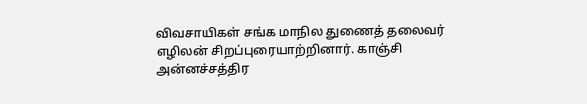விவசாயிகள் சங்க மாநில துணைத் தலைவர் எழிலன் சிறப்புரையாற்றினார். காஞ்சி அன்னச்சத்திர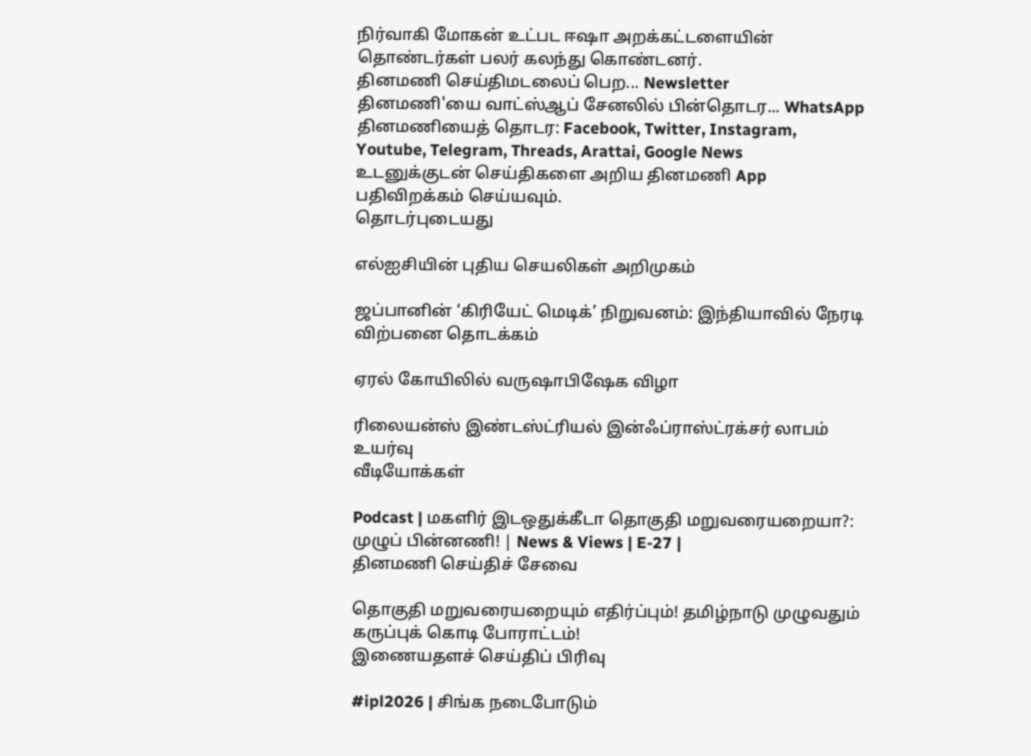நிர்வாகி மோகன் உட்பட ஈஷா அறக்கட்டளையின் தொண்டர்கள் பலர் கலந்து கொண்டனர்.
தினமணி செய்திமடலைப் பெற... Newsletter
தினமணி'யை வாட்ஸ்ஆப் சேனலில் பின்தொடர... WhatsApp
தினமணியைத் தொடர: Facebook, Twitter, Instagram, Youtube, Telegram, Threads, Arattai, Google News
உடனுக்குடன் செய்திகளை அறிய தினமணி App பதிவிறக்கம் செய்யவும்.
தொடர்புடையது

எல்ஐசியின் புதிய செயலிகள் அறிமுகம்

ஜப்பானின் ‘கிரியேட் மெடிக்’ நிறுவனம்: இந்தியாவில் நேரடி விற்பனை தொடக்கம்

ஏரல் கோயிலில் வருஷாபிஷேக விழா

ரிலையன்ஸ் இண்டஸ்ட்ரியல் இன்ஃப்ராஸ்ட்ரக்சர் லாபம் உயர்வு
வீடியோக்கள்

Podcast | மகளிர் இடஒதுக்கீடா தொகுதி மறுவரையறையா?: முழுப் பின்னணி! | News & Views | E-27 |
தினமணி செய்திச் சேவை

தொகுதி மறுவரையறையும் எதிர்ப்பும்! தமிழ்நாடு முழுவதும் கருப்புக் கொடி போராட்டம்!
இணையதளச் செய்திப் பிரிவு

#ipl2026 | சிங்க நடைபோடும்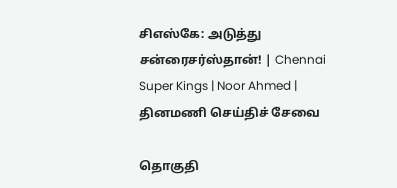சிஎஸ்கே: அடுத்து சன்ரைசர்ஸ்தான்! | Chennai Super Kings | Noor Ahmed |
தினமணி செய்திச் சேவை

தொகுதி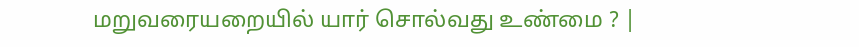மறுவரையறையில் யார் சொல்வது உண்மை ? |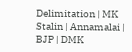Delimitation | MK Stalin | Annamalai | BJP | DMK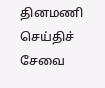தினமணி செய்திச் சேவை